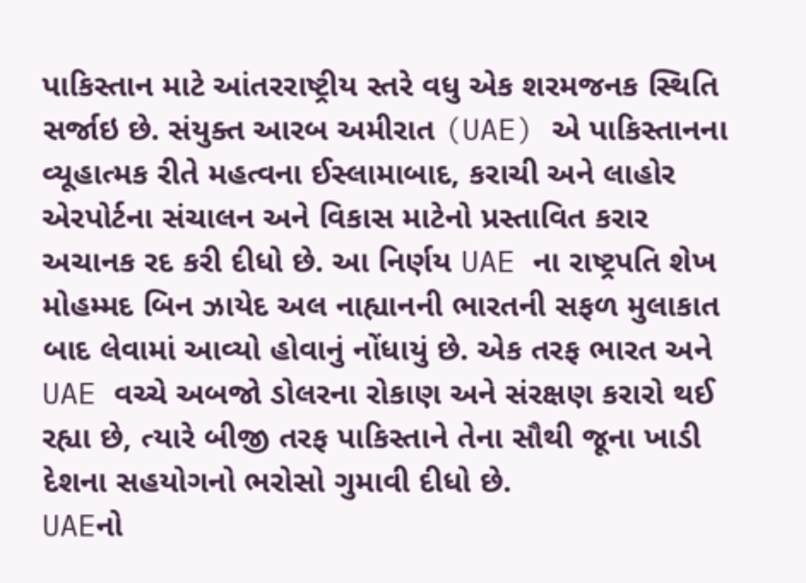પાકિસ્તાન માટે આંતરરાષ્ટ્રીય સ્તરે વધુ એક શરમજનક સ્થિતિ સર્જાઇ છે. સંયુક્ત આરબ અમીરાત (UAE) એ પાકિસ્તાનના વ્યૂહાત્મક રીતે મહત્વના ઈસ્લામાબાદ, કરાચી અને લાહોર એરપોર્ટના સંચાલન અને વિકાસ માટેનો પ્રસ્તાવિત કરાર અચાનક રદ કરી દીધો છે. આ નિર્ણય UAE ના રાષ્ટ્રપતિ શેખ મોહમ્મદ બિન ઝાયેદ અલ નાહ્યાનની ભારતની સફળ મુલાકાત બાદ લેવામાં આવ્યો હોવાનું નોંધાયું છે. એક તરફ ભારત અને UAE વચ્ચે અબજો ડોલરના રોકાણ અને સંરક્ષણ કરારો થઈ રહ્યા છે, ત્યારે બીજી તરફ પાકિસ્તાને તેના સૌથી જૂના ખાડી દેશના સહયોગનો ભરોસો ગુમાવી દીધો છે.
UAEનો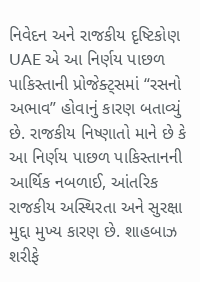નિવેદન અને રાજકીય દૃષ્ટિકોણ
UAE એ આ નિર્ણય પાછળ પાકિસ્તાની પ્રોજેક્ટ્સમાં “રસનો અભાવ” હોવાનું કારણ બતાવ્યું છે. રાજકીય નિષ્ણાતો માને છે કે આ નિર્ણય પાછળ પાકિસ્તાનની આર્થિક નબળાઈ, આંતરિક રાજકીય અસ્થિરતા અને સુરક્ષા મુદ્દા મુખ્ય કારણ છે. શાહબાઝ શરીફે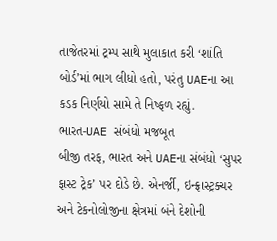તાજેતરમાં ટ્રમ્પ સાથે મુલાકાત કરી ‘શાંતિ બોર્ડ’માં ભાગ લીધો હતો, પરંતુ UAEના આ કડક નિર્ણયો સામે તે નિષ્ફળ રહ્યું.
ભારત-UAE સંબંધો મજબૂત
બીજી તરફ, ભારત અને UAEના સંબંધો ‘સુપર ફાસ્ટ ટ્રેક’ પર દોડે છે. એનર્જી, ઇન્ફ્રાસ્ટ્રક્ચર અને ટેકનોલોજીના ક્ષેત્રમાં બંને દેશોની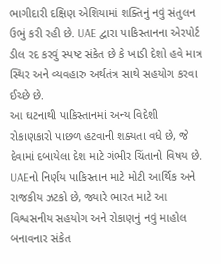ભાગીદારી દક્ષિણ એશિયામાં શક્તિનું નવું સંતુલન ઉભું કરી રહી છે. UAE દ્વારા પાકિસ્તાનના એરપોર્ટ ડીલ રદ કરવું સ્પષ્ટ સંકેત છે કે ખાડી દેશો હવે માત્ર સ્થિર અને વ્યવહારુ અર્થતંત્ર સાથે સહયોગ કરવા ઈચ્છે છે.
આ ઘટનાથી પાકિસ્તાનમાં અન્ય વિદેશી રોકાણકારો પાછળ હટવાની શક્યતા વધે છે, જે દેવામાં દબાયેલા દેશ માટે ગંભીર ચિંતાનો વિષય છે. UAEનો નિર્ણય પાકિસ્તાન માટે મોટી આર્થિક અને રાજકીય ઝટકો છે, જ્યારે ભારત માટે આ વિશ્વસનીય સહયોગ અને રોકાણનું નવું માહોલ બનાવનાર સંકેત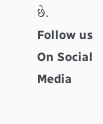છે.
Follow us On Social Media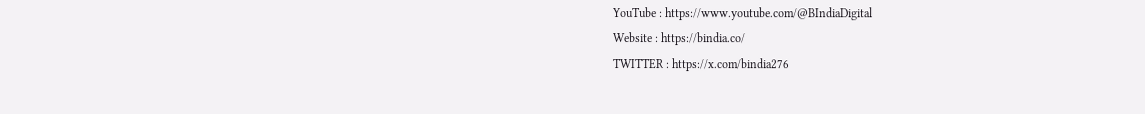YouTube : https://www.youtube.com/@BIndiaDigital
Website : https://bindia.co/
TWITTER : https://x.com/bindia276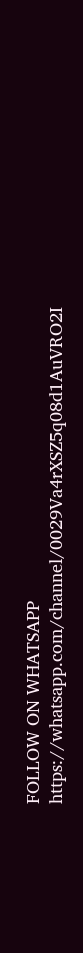FOLLOW ON WHATSAPP https://whatsapp.com/channel/0029Va4rXSZ5q08d1AuVRO2I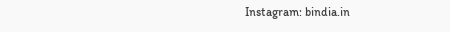Instagram: bindia.in